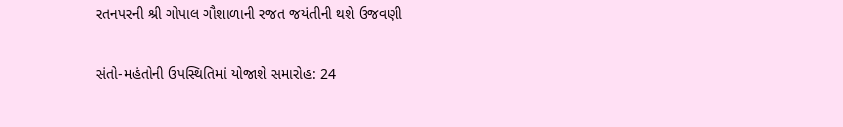રતનપરની શ્રી ગોપાલ ગૌશાળાની રજત જયંતીની થશે ઉજવણી

સંતો-મહંતોની ઉપસ્થિતિમાં યોજાશે સમારોહ: 24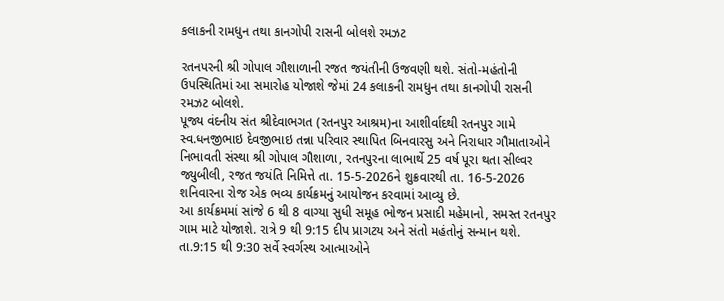કલાકની રામધુન તથા કાનગોપી રાસની બોલશે રમઝટ

રતનપરની શ્રી ગોપાલ ગૌશાળાની રજત જયંતીની ઉજવણી થશે. સંતો-મહંતોની ઉપસ્થિતિમાં આ સમારોહ યોજાશે જેમાં 24 કલાકની રામધુન તથા કાનગોપી રાસની રમઝટ બોલશે.
પૂજ્ય વંદનીય સંત શ્રીદેવાભગત (રતનપુર આશ્રમ)ના આશીર્વાદથી રતનપુર ગામે સ્વ.ધનજીભાઇ દેવજીભાઇ તન્ના પરિવાર સ્થાપિત બિનવારસુ અને નિરાધાર ગૌમાતાઓને નિભાવતી સંસ્થા શ્રી ગોપાલ ગૌશાળા, રતનપુરના લાભાર્થે 25 વર્ષ પૂરા થતા સીલ્વર જ્યુબીલી, રજત જયંતિ નિમિત્તે તા. 15-5-2026ને શુક્રવારથી તા. 16-5-2026 શનિવારના રોજ એક ભવ્ય કાર્યક્રમનું આયોજન કરવામાં આવ્યુ છે.
આ કાર્યક્રમમાં સાંજે 6 થી 8 વાગ્યા સુધી સમૂહ ભોજન પ્રસાદી મહેમાનો, સમસ્ત રતનપુર ગામ માટે યોજાશે. રાત્રે 9 થી 9:15 દીપ પ્રાગટય અને સંતો મહંતોનું સન્માન થશે. તા.9:15 થી 9:30 સર્વે સ્વર્ગસ્થ આત્માઓને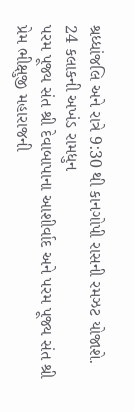શ્રધ્ધાંજલિ અને રાત્રે 9:30 થી કાનગોપી રાસની રમઝટ યોજાશે.
24 કલાકની અખંડ રામધુન
પરમ પૂજ્ય સંત શ્રી દેવાબાપાના આશીર્વાદ અને પરમ પૂજ્ય સંત શ્રી પ્રેમ ભીક્ષુજી મહારાજની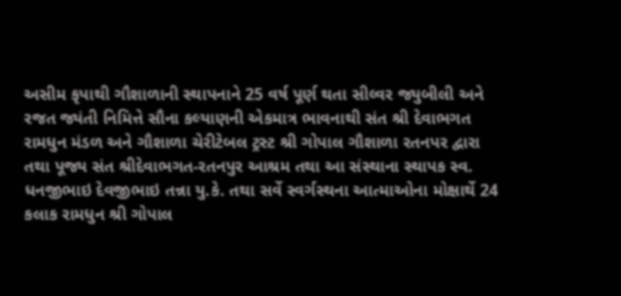અસીમ કૃપાથી ગૌશાળાની સ્થાપનાને 25 વર્ષ પૂર્ણ થતા સીલ્વર જ્યુબીલી અને રજત જ્યંતી નિમિત્તે સૌના કલ્યાણની એકમાત્ર ભાવનાથી સંત શ્રી દેવાભગત રામધુન મંડળ અને ગૌશાળા ચેરીટેબલ ટ્રસ્ટ શ્રી ગોપાલ ગૌશાળા રતનપર દ્વારા તથા પૂજ્ય સંત શ્રીદેવાભગત-રતનપુર આશ્રમ તથા આ સંસ્થાના સ્થાપક સ્વ. ધનજીભાઇ દેવજીભાઇ તન્ના યુ.કે. તથા સર્વે સ્વર્ગસ્થના આત્માઓના મોક્ષાર્થે 24 કલાક રામધુન શ્રી ગોપાલ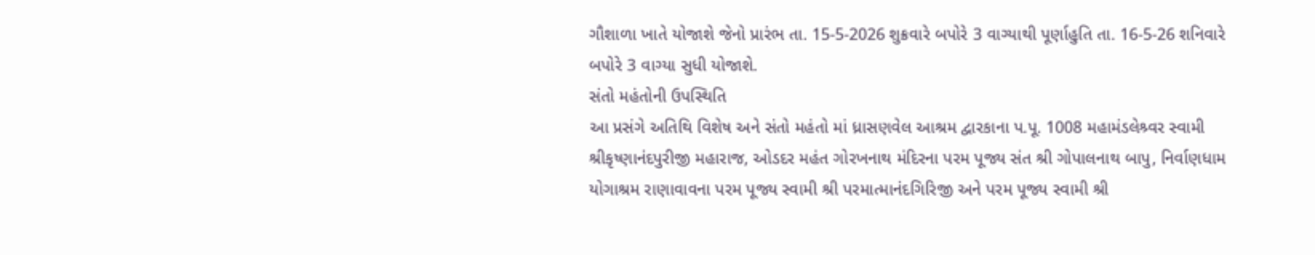ગૌશાળા ખાતે યોજાશે જેનો પ્રારંભ તા. 15-5-2026 શુક્રવારે બપોરે 3 વાગ્યાથી પૂર્ણાહુતિ તા. 16-5-26 શનિવારે બપોરે 3 વાગ્યા સુધી યોજાશે.
સંતો મહંતોની ઉપસ્થિતિ
આ પ્રસંગે અતિથિ વિશેષ અને સંતો મહંતો માં ધ્રાસણવેલ આશ્રમ દ્વારકાના પ.પૂ. 1008 મહામંડલેશ્ર્વર સ્વામી શ્રીકૃષ્ણાનંદપુરીજી મહારાજ, ઓડદર મહંત ગોરખનાથ મંદિરના પરમ પૂજ્ય સંત શ્રી ગોપાલનાથ બાપુ, નિર્વાણધામ યોગાશ્રમ રાણાવાવના પરમ પૂજ્ય સ્વામી શ્રી પરમાત્માનંદગિરિજી અને પરમ પૂજ્ય સ્વામી શ્રી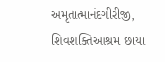અમૃતાત્માનંદગીરીજી, શિવશક્તિઆશ્રમ છાયા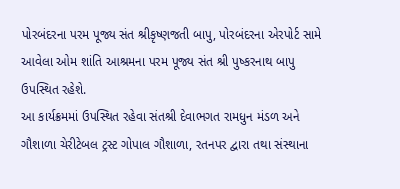પોરબંદરના પરમ પૂજ્ય સંત શ્રીકૃષ્ણજતી બાપુ, પોરબંદરના એરપોર્ટ સામે આવેલા ઓમ શાંતિ આશ્રમના પરમ પૂજ્ય સંત શ્રી પુષ્કરનાથ બાપુ ઉપસ્થિત રહેશે.
આ કાર્યક્રમમાં ઉપસ્થિત રહેવા સંતશ્રી દેવાભગત રામધુન મંડળ અને ગૌશાળા ચેરીટેબલ ટ્રસ્ટ ગોપાલ ગૌશાળા, રતનપર દ્વારા તથા સંસ્થાના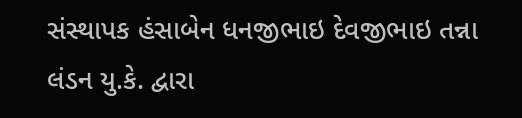સંસ્થાપક હંસાબેન ધનજીભાઇ દેવજીભાઇ તન્ના લંડન યુ.કે. દ્વારા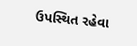ઉપસ્થિત રહેવા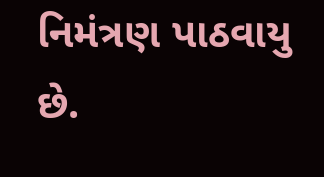નિમંત્રણ પાઠવાયુ છે.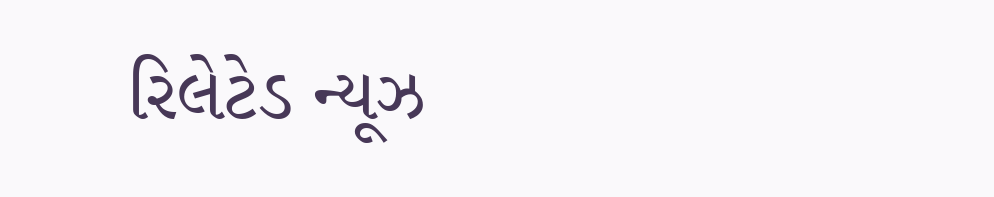રિલેટેડ ન્યૂઝ